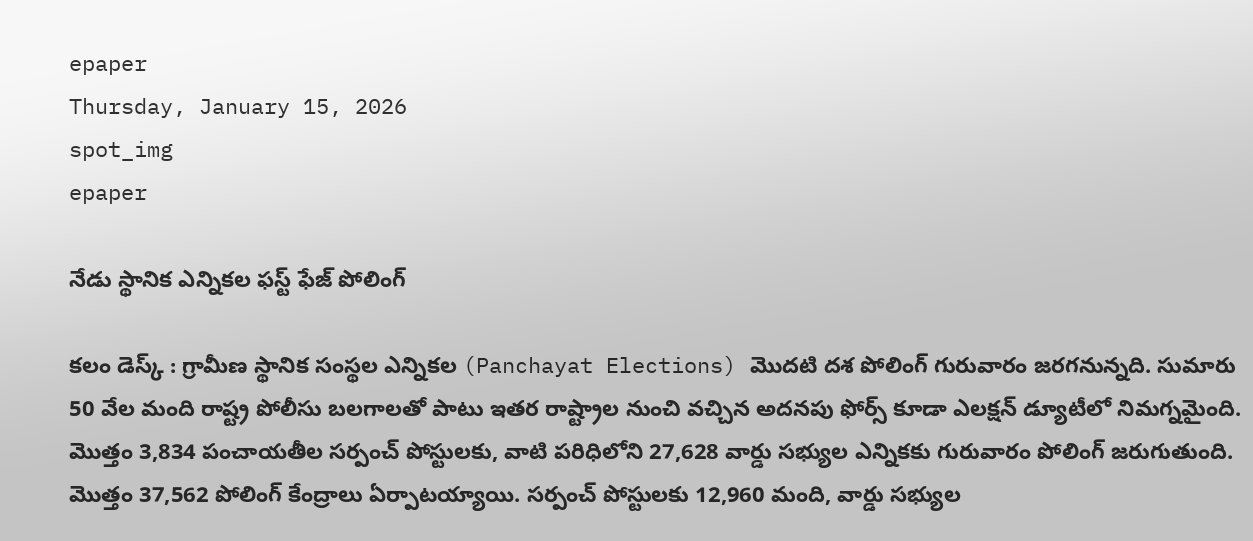epaper
Thursday, January 15, 2026
spot_img
epaper

నేడు స్థానిక ఎన్నికల ఫస్ట్ ఫేజ్ పోలింగ్

కలం డెస్క్ : గ్రామీణ స్థానిక సంస్థల ఎన్నికల (Panchayat Elections) మొదటి దశ పోలింగ్ గురువారం జరగనున్నది. సుమారు 50 వేల మంది రాష్ట్ర పోలీసు బలగాలతో పాటు ఇతర రాష్ట్రాల నుంచి వచ్చిన అదనపు ఫోర్స్ కూడా ఎలక్షన్ డ్యూటీలో నిమగ్నమైంది. మొత్తం 3,834 పంచాయతీల సర్పంచ్ పోస్టులకు, వాటి పరిధిలోని 27,628 వార్డు సభ్యుల ఎన్నికకు గురువారం పోలింగ్ జరుగుతుంది. మొత్తం 37,562 పోలింగ్ కేంద్రాలు ఏర్పాటయ్యాయి. సర్పంచ్ పోస్టులకు 12,960 మంది, వార్డు సభ్యుల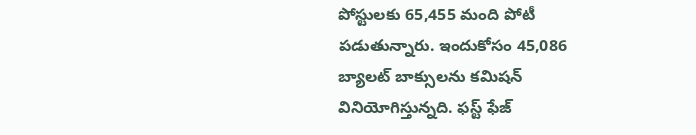పోస్టులకు 65,455 మంది పోటీ పడుతున్నారు. ఇందుకోసం 45,086 బ్యాలట్ బాక్సులను కమిషన్ వినియోగిస్తున్నది. ఫస్ట్ ఫేజ్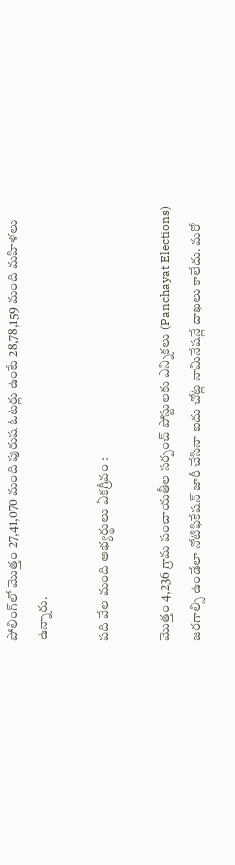పోలింగ్‌లో మొత్తం 27,41,070 మంది పురుష ఓటర్లు ఉంటే 28,78,159 మంది మహిళలు ఉన్నారు.

పది వేల మంది అభ్యర్థులు ఏకగ్రీవం :

మొత్తం 4,236 గ్రామ పంచాయతీల సర్పంచ్ పోస్టులకు ఎన్నికలు (Panchayat Elections) జరగాల్సి ఉండేలా నోటిఫికేషన్ జారీ చేసినా ఐదు చోట్ల నామినేషన్లే దాఖలు కాలేదు. మరో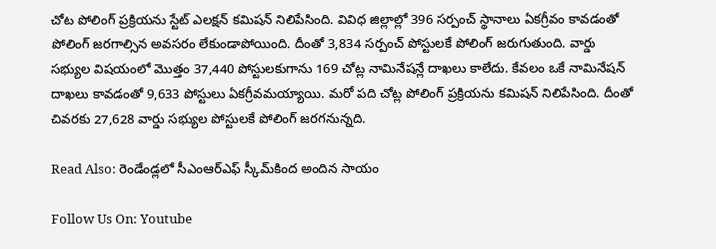చోట పోలింగ్ ప్రక్రియను స్టేట్ ఎలక్షన్ కమిషన్ నిలిపేసింది. వివిధ జిల్లాల్లో 396 సర్పంచ్ స్థానాలు ఏకగ్రీవం కావడంతో పోలింగ్ జరగాల్సిన అవసరం లేకుండాపోయింది. దీంతో 3,834 సర్పంచ్ పోస్టులకే పోలింగ్ జరుగుతుంది. వార్డు సభ్యుల విషయంలో మొత్తం 37,440 పోస్టులకుగాను 169 చోట్ల నామినేషన్లే దాఖలు కాలేదు. కేవలం ఒకే నామినేషన్ దాఖలు కావడంతో 9,633 పోస్టులు ఏకగ్రీవమయ్యాయి. మరో పది చోట్ల పోలింగ్ ప్రక్రియను కమిషన్ నిలిపేసింది. దీంతో చివరకు 27,628 వార్డు సభ్యుల పోస్టులకే పోలింగ్ జరగనున్నది.

Read Also: రెండేండ్లలో సీఎంఆర్ఎఫ్ స్కీమ్‌కింద అందిన సాయం

Follow Us On: Youtube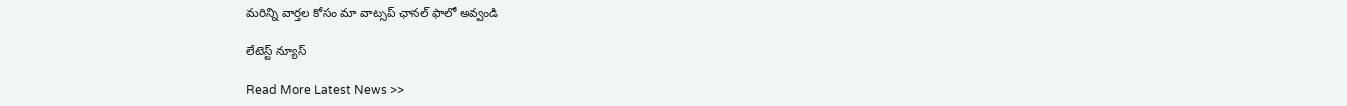మ‌రిన్ని వార్త‌ల కోసం మా వాట్స‌ప్ ఛాన‌ల్ ఫాలో అవ్వండి

లేటెస్ట్ న్యూస్‌

Read More Latest News >>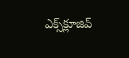ఎక్స్‌క్లూజివ్‌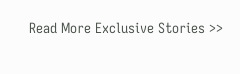Read More Exclusive Stories >>